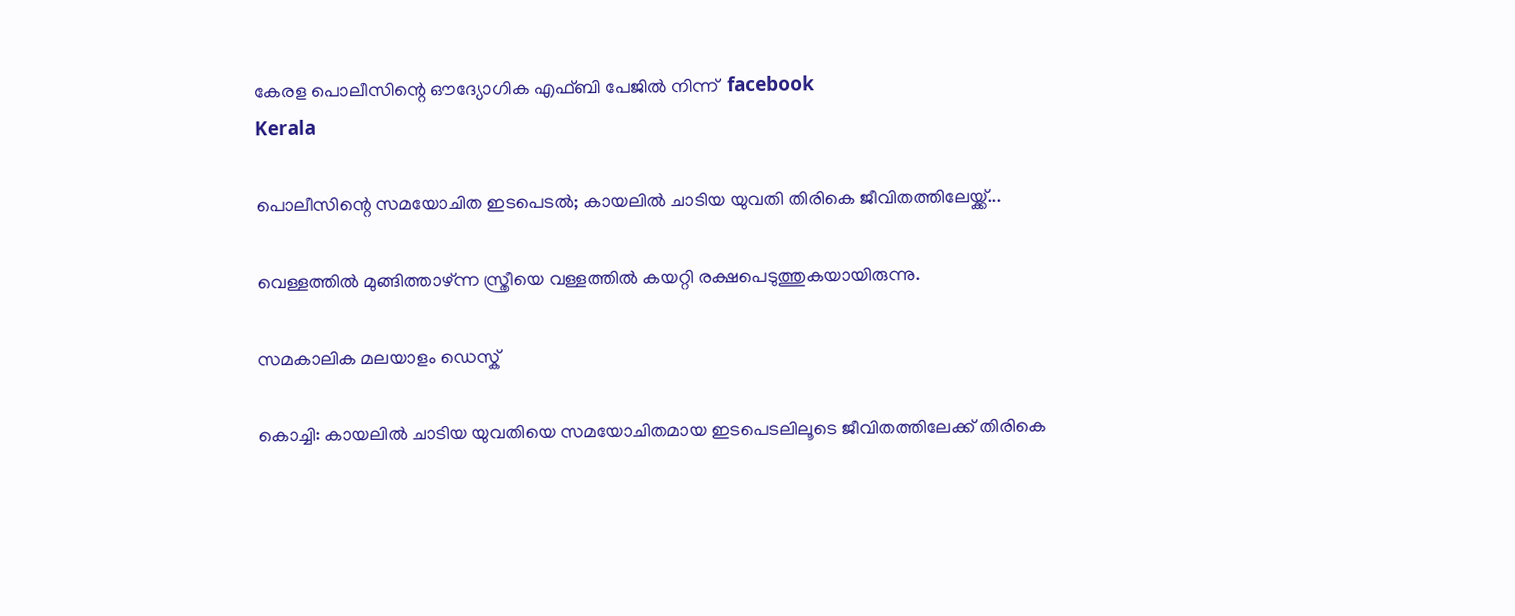കേരള പൊലീസിന്റെ ഔദ്യോഗിക എഫ്ബി പേജില്‍ നിന്ന്  facebook
Kerala

പൊലീസിന്റെ സമയോചിത ഇടപെടല്‍; കായലില്‍ ചാടിയ യുവതി തിരികെ ജീവിതത്തിലേയ്ക്ക്...

വെള്ളത്തില്‍ മുങ്ങിത്താഴ്ന്ന സ്ത്രീയെ വള്ളത്തില്‍ കയറ്റി രക്ഷപെടുത്തുകയായിരുന്നു.

സമകാലിക മലയാളം ഡെസ്ക്

കൊച്ചി: കായലില്‍ ചാടിയ യുവതിയെ സമയോചിതമായ ഇടപെടലിലൂടെ ജീവിതത്തിലേക്ക് തിരികെ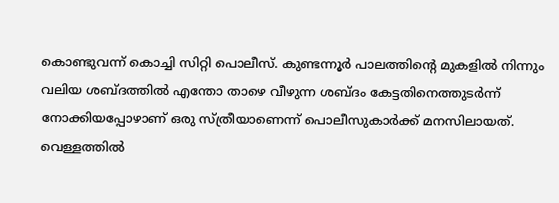കൊണ്ടുവന്ന് കൊച്ചി സിറ്റി പൊലീസ്. കുണ്ടന്നൂര്‍ പാലത്തിന്റെ മുകളില്‍ നിന്നും വലിയ ശബ്ദത്തില്‍ എന്തോ താഴെ വീഴുന്ന ശബ്ദം കേട്ടതിനെത്തുടര്‍ന്ന് നോക്കിയപ്പോഴാണ് ഒരു സ്ത്രീയാണെന്ന് പൊലീസുകാര്‍ക്ക് മനസിലായത്. വെള്ളത്തില്‍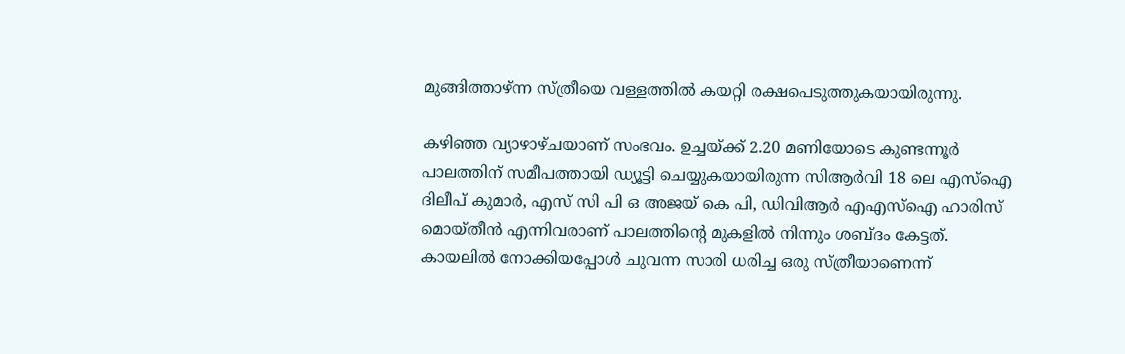മുങ്ങിത്താഴ്ന്ന സ്ത്രീയെ വള്ളത്തില്‍ കയറ്റി രക്ഷപെടുത്തുകയായിരുന്നു.

കഴിഞ്ഞ വ്യാഴാഴ്ചയാണ് സംഭവം. ഉച്ചയ്ക്ക് 2.20 മണിയോടെ കുണ്ടന്നൂര്‍ പാലത്തിന് സമീപത്തായി ഡ്യൂട്ടി ചെയ്യുകയായിരുന്ന സിആര്‍വി 18 ലെ എസ്‌ഐ ദിലീപ് കുമാര്‍, എസ് സി പി ഒ അജയ് കെ പി, ഡിവിആര്‍ എഎസ്‌ഐ ഹാരിസ് മൊയ്തീന്‍ എന്നിവരാണ് പാലത്തിന്റെ മുകളില്‍ നിന്നും ശബ്ദം കേട്ടത്. കായലില്‍ നോക്കിയപ്പോള്‍ ചുവന്ന സാരി ധരിച്ച ഒരു സ്ത്രീയാണെന്ന്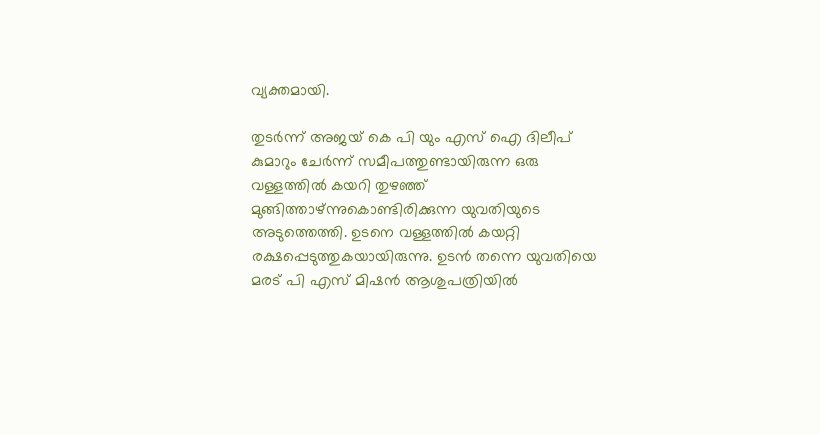വ്യക്തമായി.

തുടര്‍ന്ന് അജയ് കെ പി യും എസ് ഐ ദിലീപ് കുമാറും ചേര്‍ന്ന് സമീപത്തുണ്ടായിരുന്ന ഒരു വള്ളത്തില്‍ കയറി തുഴഞ്ഞ് മുങ്ങിത്താഴ്ന്നുകൊണ്ടിരിക്കുന്ന യുവതിയുടെ അടുത്തെത്തി. ഉടനെ വള്ളത്തില്‍ കയറ്റി രക്ഷപ്പെടുത്തുകയായിരുന്നു. ഉടന്‍ തന്നെ യുവതിയെ മരട് പി എസ് മിഷന്‍ ആശുപത്രിയില്‍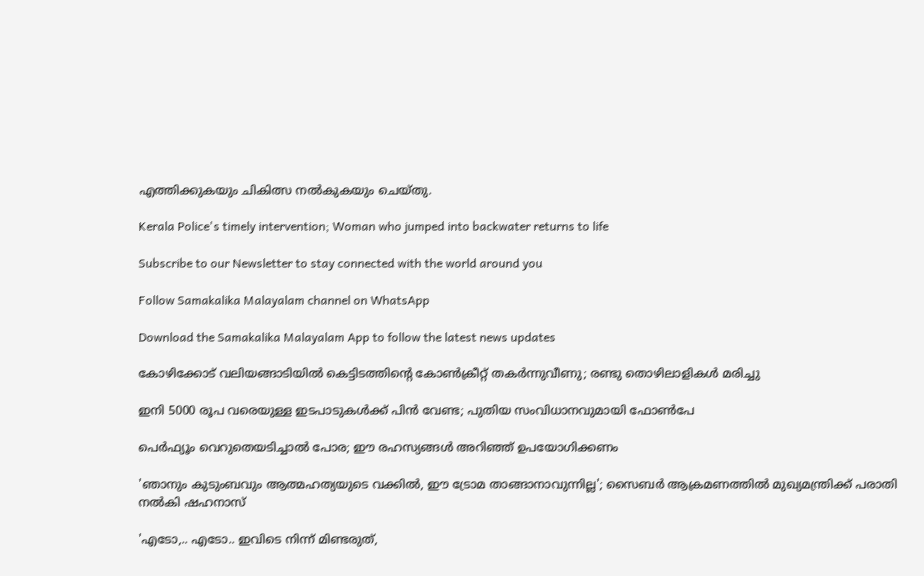എത്തിക്കുകയും ചികിത്സ നല്‍കുകയും ചെയ്തു.

Kerala Police's timely intervention; Woman who jumped into backwater returns to life

Subscribe to our Newsletter to stay connected with the world around you

Follow Samakalika Malayalam channel on WhatsApp

Download the Samakalika Malayalam App to follow the latest news updates

കോഴിക്കോട് വലിയങ്ങാടിയില്‍ കെട്ടിടത്തിന്റെ കോണ്‍ക്രീറ്റ് തകര്‍ന്നുവീണു; രണ്ടു തൊഴിലാളികള്‍ മരിച്ചു

ഇനി 5000 രൂപ വരെയുള്ള ഇടപാടുകള്‍ക്ക് പിന്‍ വേണ്ട; പുതിയ സംവിധാനവുമായി ഫോണ്‍പേ

പെർഫ്യൂം വെറുതെയടിച്ചാൽ പോര; ഈ രഹസ്യങ്ങൾ അറിഞ്ഞ് ഉപയോഗിക്കണം

'ഞാനും കുടുംബവും ആത്മഹത്യയുടെ വക്കില്‍, ഈ ട്രോമ താങ്ങാനാവുന്നില്ല'; സൈബര്‍ ആക്രമണത്തില്‍ മുഖ്യമന്ത്രിക്ക് പരാതി നല്‍കി ഷഹനാസ്

'എടോ,.. എടോ.. ഇവിടെ നിന്ന് മിണ്ടരുത്,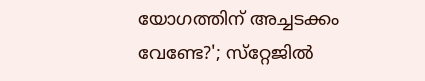യോഗത്തിന് അച്ചടക്കം വേണ്ടേ?'; സ്‌റ്റേജില്‍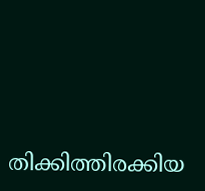തിക്കിത്തിരക്കിയ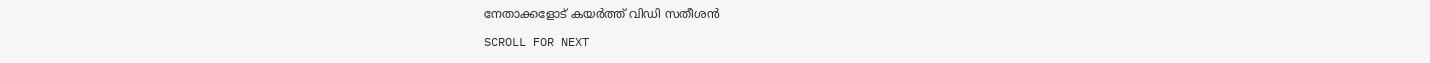നേതാക്കളോട് കയര്‍ത്ത് വിഡി സതീശന്‍

SCROLL FOR NEXT